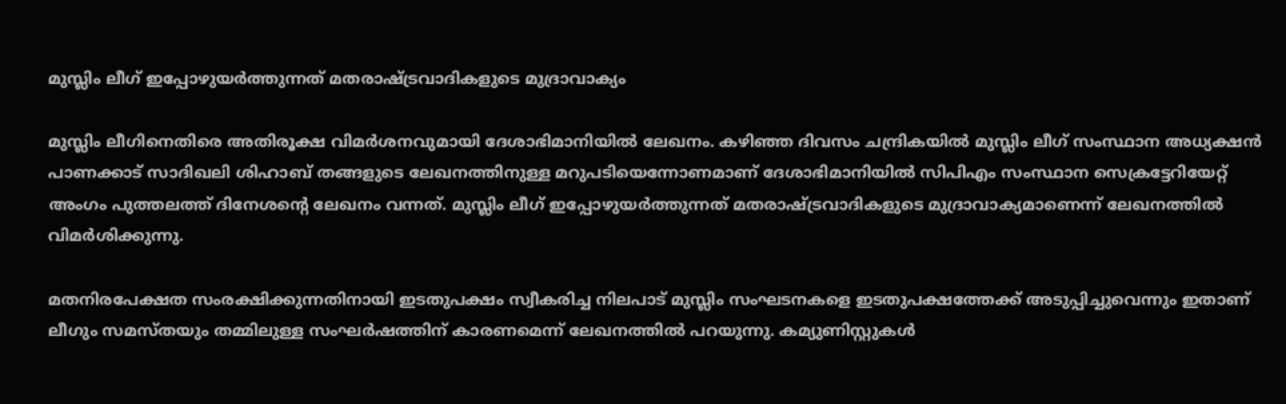മുസ്ലിം ലീഗ് ഇപ്പോഴുയര്‍ത്തുന്നത് മതരാഷ്ട്രവാദികളുടെ മുദ്രാവാക്യം

മുസ്ലിം ലീഗിനെതിരെ അതിരൂക്ഷ വിമര്‍ശനവുമായി ദേശാഭിമാനിയിൽ ലേഖനം. കഴിഞ്ഞ ദിവസം ചന്ദ്രികയിൽ മുസ്ലിം ലീഗ് സംസ്ഥാന അധ്യക്ഷൻ പാണക്കാട് സാദിഖലി ശിഹാബ് തങ്ങളുടെ ലേഖനത്തിനുള്ള മറുപടിയെന്നോണമാണ് ദേശാഭിമാനിയിൽ സിപിഎം സംസ്ഥാന സെക്രട്ടേറിയേറ്റ് അംഗം പുത്തലത്ത് ദിനേശൻ്റെ ലേഖനം വന്നത്. മുസ്ലിം ലീഗ് ഇപ്പോഴുയര്‍ത്തുന്നത് മതരാഷ്ട്രവാദികളുടെ മുദ്രാവാക്യമാണെന്ന് ലേഖനത്തിൽ വിമര്‍ശിക്കുന്നു.

മതനിരപേക്ഷത സംരക്ഷിക്കുന്നതിനായി ഇടതുപക്ഷം സ്വീകരിച്ച നിലപാട് മുസ്ലിം സംഘടനകളെ ഇടതുപക്ഷത്തേക്ക് അടുപ്പിച്ചുവെന്നും ഇതാണ് ലീഗും സമസ്തയും തമ്മിലുള്ള സംഘർഷത്തിന് കാരണമെന്ന് ലേഖനത്തിൽ പറയുന്നു. കമ്യുണിസ്റ്റുകൾ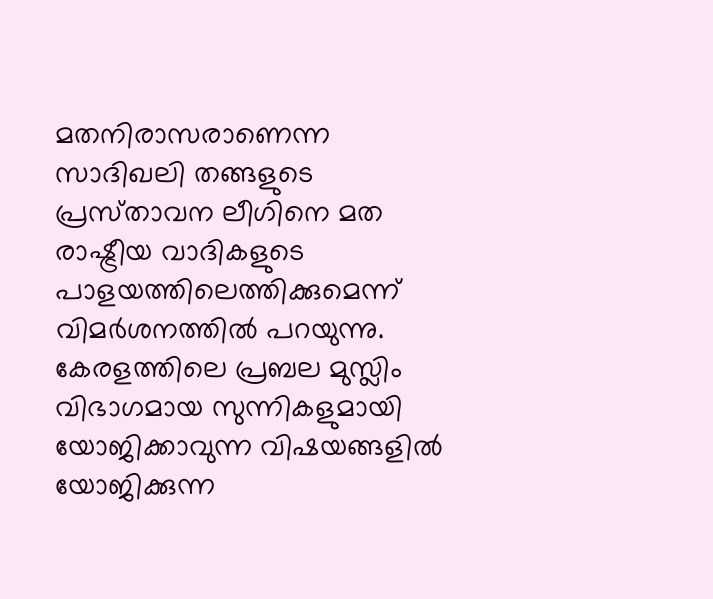മതനിരാസരാണെന്ന സാദിഖലി തങ്ങളുടെ പ്രസ്‌താവന ലീഗിനെ മത രാഷ്ട്രീയ വാദികളുടെ പാളയത്തിലെത്തിക്കുമെന്ന് വിമർശനത്തിൽ പറയുന്നു. കേരളത്തിലെ പ്രബല മുസ്ലിം വിഭാഗമായ സുന്നികളുമായി യോജിക്കാവുന്ന വിഷയങ്ങളിൽ യോജിക്കുന്ന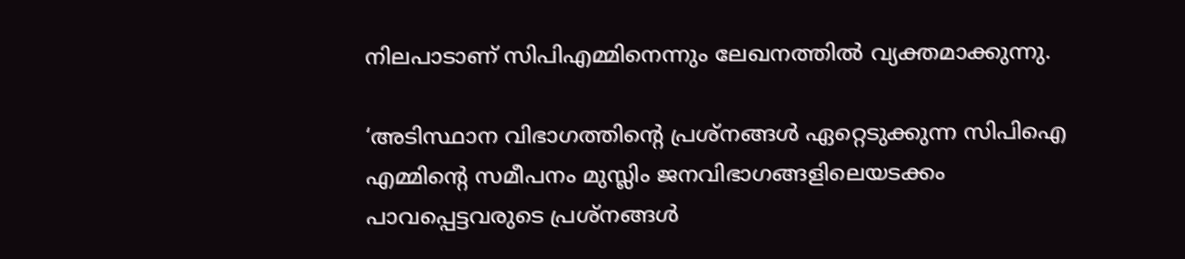നിലപാടാണ് സിപിഎമ്മിനെന്നും ലേഖനത്തിൽ വ്യക്തമാക്കുന്നു.

‘അടിസ്ഥാന വിഭാഗത്തിന്റെ പ്രശ്നങ്ങൾ ഏറ്റെടുക്കുന്ന സിപിഐ എമ്മിന്റെ സമീപനം മുസ്ലിം ജനവിഭാഗങ്ങളിലെയടക്കം പാവപ്പെട്ടവരുടെ പ്രശ്നങ്ങൾ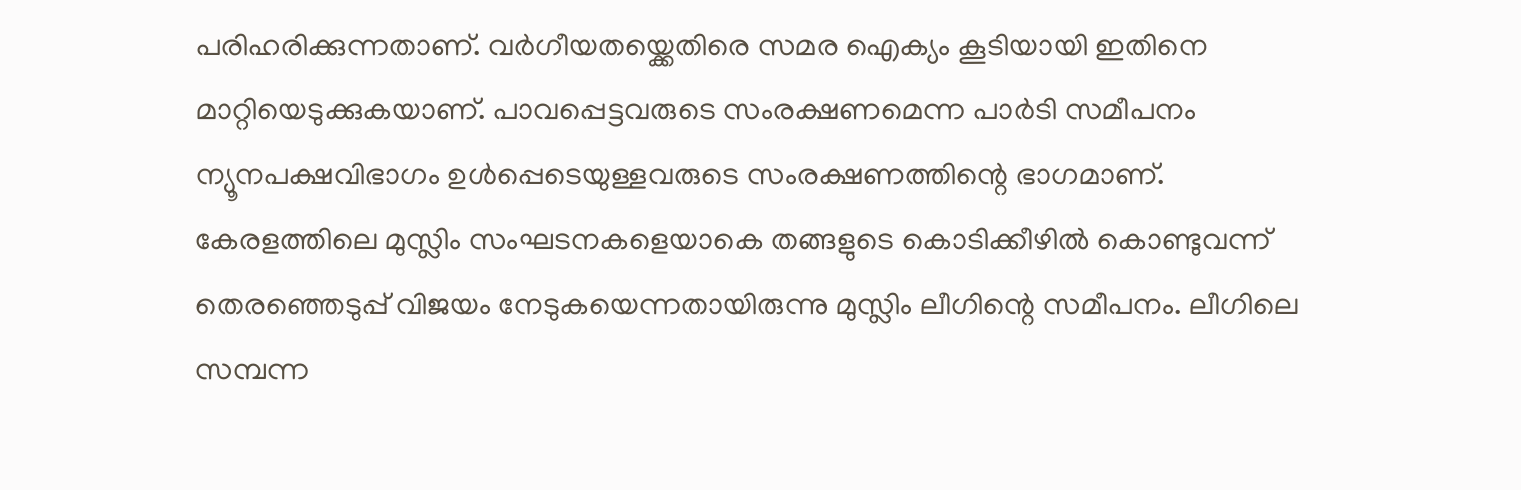പരിഹരിക്കുന്നതാണ്. വർഗീയതയ്ക്കെതിരെ സമര ഐക്യം കൂടിയായി ഇതിനെ മാറ്റിയെടുക്കുകയാണ്. പാവപ്പെട്ടവരുടെ സംരക്ഷണമെന്ന പാർടി സമീപനം ന്യൂനപക്ഷവിഭാഗം ഉൾപ്പെടെയുള്ളവരുടെ സംരക്ഷണത്തിന്റെ ഭാഗമാണ്. കേരളത്തിലെ മുസ്ലിം സംഘടനകളെയാകെ തങ്ങളുടെ കൊടിക്കീഴിൽ കൊണ്ടുവന്ന്‌ തെരഞ്ഞെടുപ്പ് വിജയം നേടുകയെന്നതായിരുന്നു മുസ്ലിം ലീഗിന്റെ സമീപനം. ലീഗിലെ സമ്പന്ന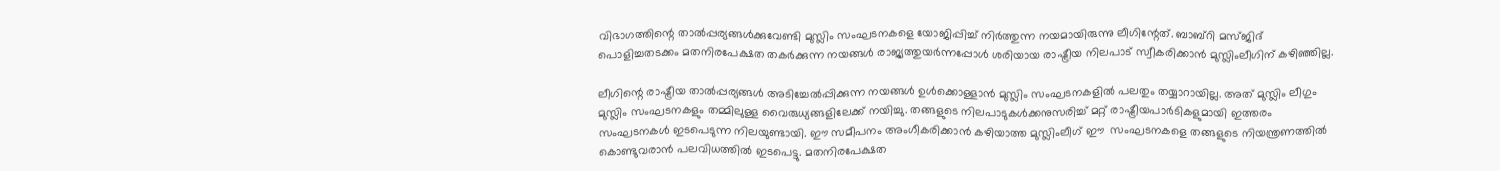വിഭാഗത്തിന്റെ താൽപ്പര്യങ്ങൾക്കുവേണ്ടി മുസ്ലിം സംഘടനകളെ യോജിപ്പിച്ച് നിർത്തുന്ന നയമായിരുന്നു ലീഗിന്റേത്. ബാബ്‌റി മസ്ജിദ് പൊളിച്ചതടക്കം മതനിരപേക്ഷത തകർക്കുന്ന നയങ്ങൾ രാജ്യത്തുയർന്നപ്പോൾ ശരിയായ രാഷ്ട്രീയ നിലപാട് സ്വീകരിക്കാൻ മുസ്ലിംലീഗിന് കഴിഞ്ഞില്ല.

ലീഗിന്റെ രാഷ്ട്രീയ താൽപ്പര്യങ്ങൾ അടിച്ചേൽപ്പിക്കുന്ന നയങ്ങൾ ഉൾക്കൊള്ളാൻ മുസ്ലിം സംഘടനകളിൽ പലതും തയ്യാറായില്ല. അത് മുസ്ലിം ലീഗും മുസ്ലിം സംഘടനകളും തമ്മിലുള്ള വൈരുധ്യങ്ങളിലേക്ക് നയിച്ചു. തങ്ങളുടെ നിലപാടുകൾക്കനുസരിച്ച് മറ്റ് രാഷ്ട്രീയപാർടികളുമായി ഇത്തരം സംഘടനകൾ ഇടപെടുന്ന നിലയുണ്ടായി. ഈ സമീപനം അംഗീകരിക്കാൻ കഴിയാത്ത മുസ്ലിംലീഗ് ഈ  സംഘടനകളെ തങ്ങളുടെ നിയന്ത്രണത്തിൽ കൊണ്ടുവരാൻ പലവിധത്തിൽ ഇടപെട്ടു. മതനിരപേക്ഷത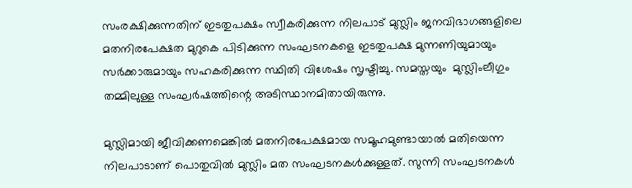സംരക്ഷിക്കുന്നതിന് ഇടതുപക്ഷം സ്വീകരിക്കുന്ന നിലപാട് മുസ്ലിം ജനവിഭാഗങ്ങളിലെ മതനിരപേക്ഷത മുറുകെ പിടിക്കുന്ന സംഘടനകളെ ഇടതുപക്ഷ മുന്നണിയുമായും സർക്കാരുമായും സഹകരിക്കുന്ന സ്ഥിതി വിശേഷം സൃഷ്ടിച്ചു. സമസ്തയും  മുസ്ലിംലീഗും തമ്മിലുള്ള സംഘർഷത്തിന്റെ അടിസ്ഥാനമിതായിരുന്നു.

മുസ്ലിമായി ജീവിക്കണമെങ്കിൽ മതനിരപേക്ഷമായ സമൂഹമുണ്ടായാൽ മതിയെന്ന നിലപാടാണ് പൊതുവിൽ മുസ്ലിം മത സംഘടനകൾക്കുള്ളത്. സുന്നി സംഘടനകൾ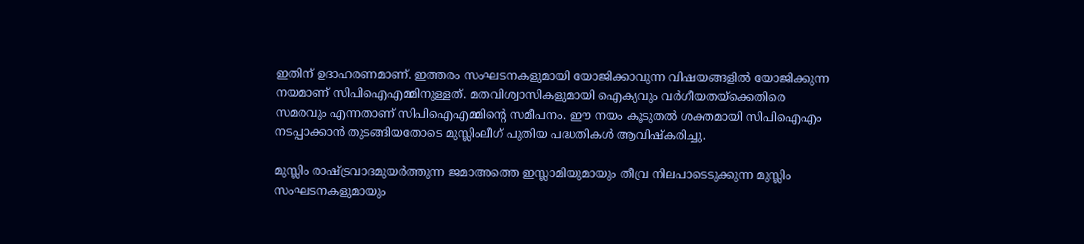ഇതിന് ഉദാഹരണമാണ്. ഇത്തരം സംഘടനകളുമായി യോജിക്കാവുന്ന വിഷയങ്ങളിൽ യോജിക്കുന്ന നയമാണ് സിപിഐഎമ്മിനുള്ളത്. മതവിശ്വാസികളുമായി ഐക്യവും വർഗീയതയ്‌ക്കെതിരെ സമരവും എന്നതാണ് സിപിഐഎമ്മിന്റെ സമീപനം. ഈ നയം കൂടുതൽ ശക്തമായി സിപിഐഎം നടപ്പാക്കാൻ തുടങ്ങിയതോടെ മുസ്ലിംലീഗ് പുതിയ പദ്ധതികൾ ആവിഷ്കരിച്ചു.

മുസ്ലിം രാഷ്ട്രവാദമുയർത്തുന്ന ജമാഅത്തെ ഇസ്ലാമിയുമായും തീവ്ര നിലപാടെടുക്കുന്ന മുസ്ലിം സംഘടനകളുമായും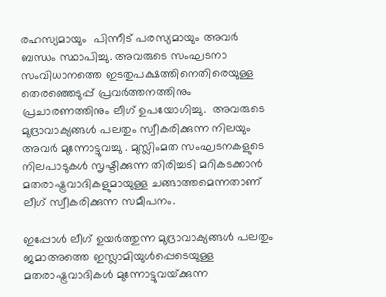രഹസ്യമായും  പിന്നീട് പരസ്യമായും അവർ ബന്ധം സ്ഥാപിച്ചു. അവരുടെ സംഘടനാ സംവിധാനത്തെ ഇടതുപക്ഷത്തിനെതിരെയുള്ള തെരഞ്ഞെടുപ്പ് പ്രവർത്തനത്തിനും  പ്രചാരണത്തിനും ലീഗ്‌ ഉപയോഗിച്ചു.  അവരുടെ  മുദ്രാവാക്യങ്ങൾ പലതും സ്വീകരിക്കുന്ന നിലയും  അവർ മുന്നോട്ടുവച്ചു . മുസ്ലിംമത സംഘടനകളുടെ നിലപാടുകൾ സൃഷ്ടിക്കുന്ന തിരിച്ചടി മറികടക്കാൻ മതരാഷ്ട്രവാദികളുമായുള്ള ചങ്ങാത്തമെന്നതാണ് ലീഗ് സ്വീകരിക്കുന്ന സമീപനം.

ഇപ്പോൾ ലീഗ് ഉയർത്തുന്ന മുദ്രാവാക്യങ്ങൾ പലതും ജമാഅത്തെ ഇസ്ലാമിയുൾപ്പെടെയുള്ള മതരാഷ്ട്രവാദികൾ മുന്നോട്ടുവയ്‌ക്കുന്ന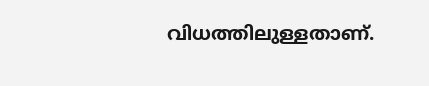വിധത്തിലുള്ളതാണ്.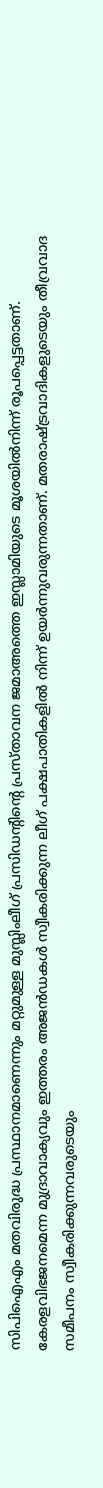സിപിഐഎം മതവിരുദ്ധ പ്രസ്ഥാനമാണെന്നും മറ്റുമുള്ള മുസ്ലിംലീഗ് പ്രസിഡന്റിന്റെ പ്രസ്താവന ജമാഅത്തെ ഇസ്ലാമിയുടെ മൂശയിൽനിന്ന് രൂപപ്പെട്ടതാണ്. കേരളവിഭജനമെന്ന മുദ്രാവാക്യവും ഇത്തരം അജൻഡകൾ സ്വീകരിക്കുന്ന ലീഗ് പക്ഷപാതികളിൽ നിന്ന് ഉയർന്നുവരുന്നതാണ്. മതരാഷ്ട്രവാദികളുടെയും തീവ്രവാദ സമീപനം സ്വീകരിക്കുന്നവരുടെയും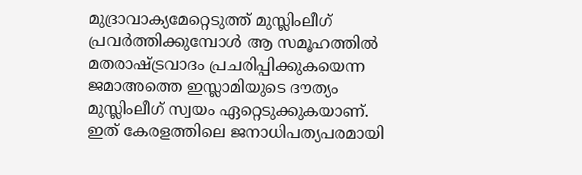മുദ്രാവാക്യമേറ്റെടുത്ത് മുസ്ലിംലീഗ് പ്രവർത്തിക്കുമ്പോൾ ആ സമൂഹത്തിൽ മതരാഷ്ട്രവാദം പ്രചരിപ്പിക്കുകയെന്ന ജമാഅത്തെ ഇസ്ലാമിയുടെ ദൗത്യം മുസ്ലിംലീഗ് സ്വയം ഏറ്റെടുക്കുകയാണ്. ഇത് കേരളത്തിലെ ജനാധിപത്യപരമായി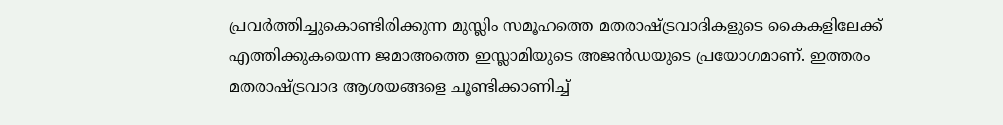പ്രവർത്തിച്ചുകൊണ്ടിരിക്കുന്ന മുസ്ലിം സമൂഹത്തെ മതരാഷ്ട്രവാദികളുടെ കൈകളിലേക്ക് എത്തിക്കുകയെന്ന ജമാഅത്തെ ഇസ്ലാമിയുടെ അജൻഡയുടെ പ്രയോഗമാണ്. ഇത്തരം മതരാഷ്ട്രവാദ ആശയങ്ങളെ ചൂണ്ടിക്കാണിച്ച്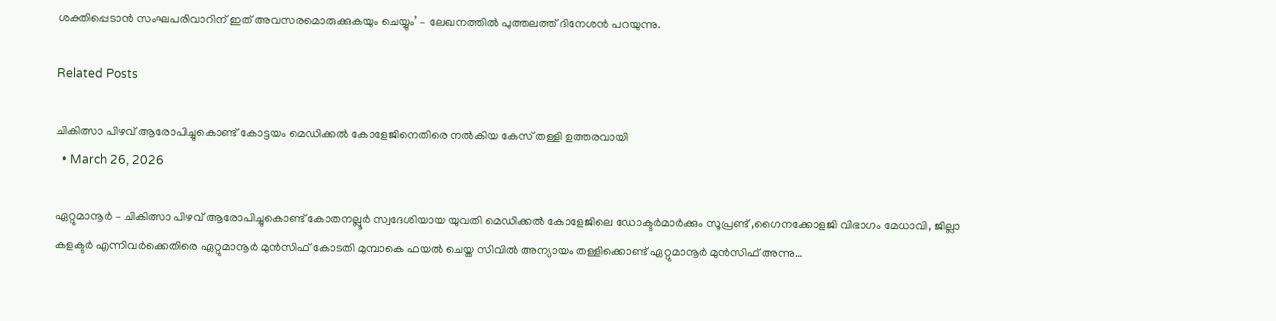ശക്തിപ്പെടാൻ സംഘപരിവാറിന് ഇത് അവസരമൊരുക്കുകയും ചെയ്യും’ – ലേഖനത്തിൽ പുത്തലത്ത് ദിനേശൻ പറയുന്നു.

Related Posts

ചികിത്സാ പിഴവ് ആരോപിച്ചുകൊണ്ട് കോട്ടയം മെഡിക്കൽ കോളേജിനെതിരെ നൽകിയ കേസ് തള്ളി ഉത്തരവായി
  • March 26, 2026

ഏറ്റുമാനൂർ – ചികിത്സാ പിഴവ് ആരോപിച്ചുകൊണ്ട് കോതനല്ലൂർ സ്വദേശിയായ യുവതി മെഡിക്കൽ കോളേജിലെ ഡോക്ടർമാർക്കും സൂപ്രണ്ട് ,ഗൈനക്കോളജി വിഭാഗം മേധാവി, ജില്ലാ കളക്ടർ എന്നിവർക്കെതിരെ ഏറ്റുമാനൂർ മുൻസിഫ് കോടതി മുമ്പാകെ ഫയൽ ചെയ്ത സിവിൽ അന്യായം തള്ളിക്കൊണ്ട് ഏറ്റുമാനൂർ മുൻസിഫ് അന്നു…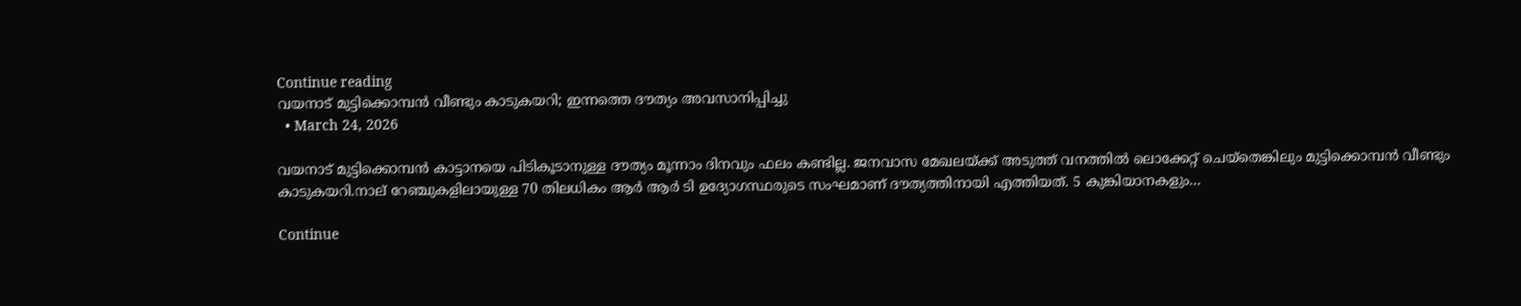Continue reading
വയനാട് മുട്ടിക്കൊമ്പൻ വീണ്ടും കാടുകയറി; ഇന്നത്തെ ദൗത്യം അവസാനിപ്പിച്ചു
  • March 24, 2026

വയനാട് മുട്ടിക്കൊമ്പൻ കാട്ടാനയെ പിടികൂടാനുള്ള ദൗത്യം മൂന്നാം ദിനവും ഫലം കണ്ടില്ല. ജനവാസ മേഖലയ്ക്ക് അടുത്ത് വനത്തിൽ ലൊക്കേറ്റ് ചെയ്തെങ്കിലും മുട്ടിക്കൊമ്പൻ വീണ്ടും കാടുകയറി.നാല് റേഞ്ചുകളിലായുള്ള 70 തിലധികം ആർ ആർ ടി ഉദ്യോഗസ്ഥരുടെ സംഘമാണ് ദൗത്യത്തിനായി എത്തിയത്. 5 കുങ്കിയാനകളും…

Continue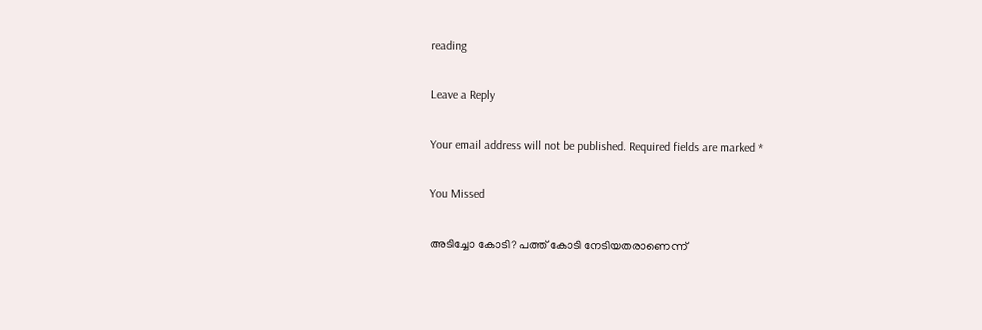reading

Leave a Reply

Your email address will not be published. Required fields are marked *

You Missed

അടിച്ചോ കോടി? പത്ത് കോടി നേടിയതരാണെന്ന്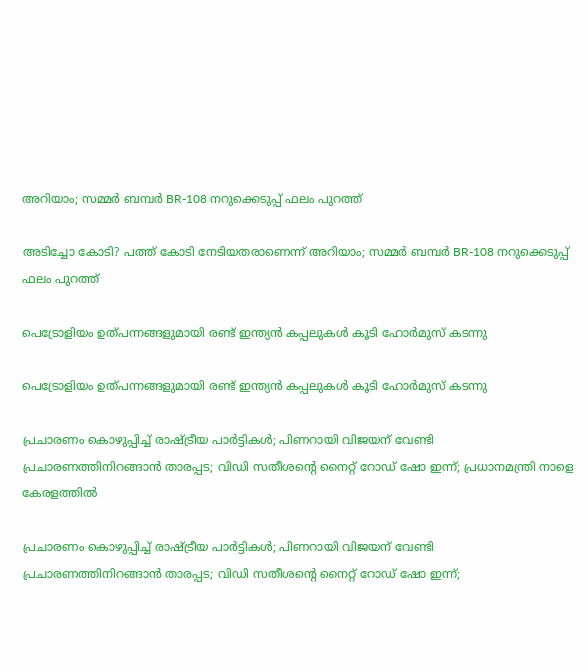അറിയാം; സമ്മർ ബമ്പർ BR-108 നറുക്കെടുപ്പ് ഫലം പുറത്ത്

അടിച്ചോ കോടി? പത്ത് കോടി നേടിയതരാണെന്ന് അറിയാം; സമ്മർ ബമ്പർ BR-108 നറുക്കെടുപ്പ് ഫലം പുറത്ത്

പെട്രോളിയം ഉത്പന്നങ്ങളുമായി രണ്ട് ഇന്ത്യൻ കപ്പലുകൾ കൂടി ഹോർമുസ് കടന്നു

പെട്രോളിയം ഉത്പന്നങ്ങളുമായി രണ്ട് ഇന്ത്യൻ കപ്പലുകൾ കൂടി ഹോർമുസ് കടന്നു

പ്രചാരണം കൊഴുപ്പിച്ച് രാഷ്ട്രീയ പാർട്ടികൾ; പിണറായി വിജയന് വേണ്ടി പ്രചാരണത്തിനിറങ്ങാൻ താരപ്പട; വിഡി സതീശന്റെ നൈറ്റ് റോഡ് ഷോ ഇന്ന്; പ്രധാനമന്ത്രി നാളെ കേരളത്തിൽ

പ്രചാരണം കൊഴുപ്പിച്ച് രാഷ്ട്രീയ പാർട്ടികൾ; പിണറായി വിജയന് വേണ്ടി പ്രചാരണത്തിനിറങ്ങാൻ താരപ്പട; വിഡി സതീശന്റെ നൈറ്റ് റോഡ് ഷോ ഇന്ന്;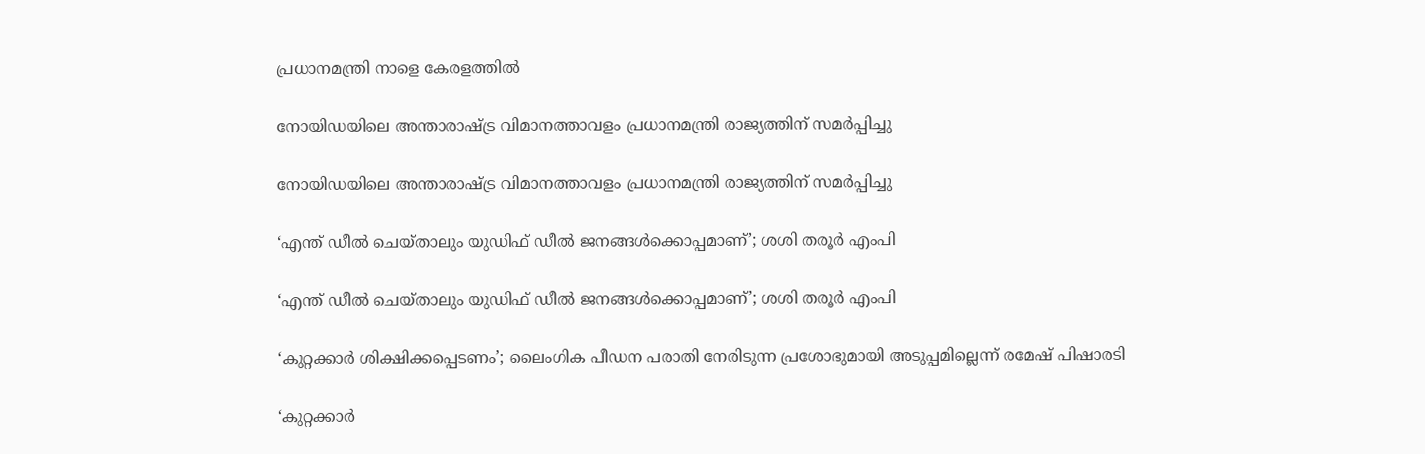പ്രധാനമന്ത്രി നാളെ കേരളത്തിൽ

നോയിഡയിലെ അന്താരാഷ്ട്ര വിമാനത്താവളം പ്രധാനമന്ത്രി രാജ്യത്തിന് സമർപ്പിച്ചു

നോയിഡയിലെ അന്താരാഷ്ട്ര വിമാനത്താവളം പ്രധാനമന്ത്രി രാജ്യത്തിന് സമർപ്പിച്ചു

‘എന്ത് ഡീൽ ചെയ്താലും യുഡിഫ് ഡീൽ ജനങ്ങൾക്കൊപ്പമാണ്’; ശശി തരൂർ എംപി

‘എന്ത് ഡീൽ ചെയ്താലും യുഡിഫ് ഡീൽ ജനങ്ങൾക്കൊപ്പമാണ്’; ശശി തരൂർ എംപി

‘കുറ്റക്കാര്‍ ശിക്ഷിക്കപ്പെടണം’; ലൈംഗിക പീഡന പരാതി നേരിടുന്ന പ്രശോഭുമായി അടുപ്പമില്ലെന്ന് രമേഷ് പിഷാരടി

‘കുറ്റക്കാര്‍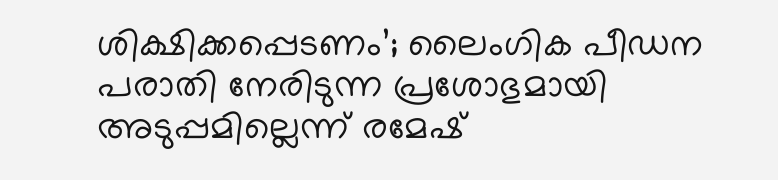ശിക്ഷിക്കപ്പെടണം’; ലൈംഗിക പീഡന പരാതി നേരിടുന്ന പ്രശോഭുമായി അടുപ്പമില്ലെന്ന് രമേഷ്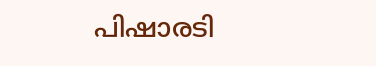പിഷാരടി